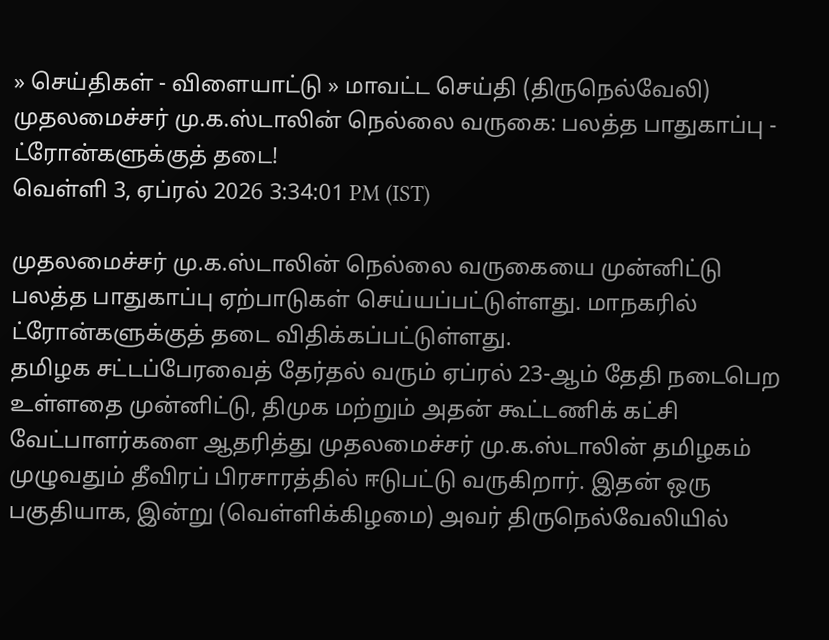» செய்திகள் - விளையாட்டு » மாவட்ட செய்தி (திருநெல்வேலி)
முதலமைச்சர் மு.க.ஸ்டாலின் நெல்லை வருகை: பலத்த பாதுகாப்பு - ட்ரோன்களுக்குத் தடை!
வெள்ளி 3, ஏப்ரல் 2026 3:34:01 PM (IST)

முதலமைச்சர் மு.க.ஸ்டாலின் நெல்லை வருகையை முன்னிட்டு பலத்த பாதுகாப்பு ஏற்பாடுகள் செய்யப்பட்டுள்ளது. மாநகரில் ட்ரோன்களுக்குத் தடை விதிக்கப்பட்டுள்ளது.
தமிழக சட்டப்பேரவைத் தேர்தல் வரும் ஏப்ரல் 23-ஆம் தேதி நடைபெற உள்ளதை முன்னிட்டு, திமுக மற்றும் அதன் கூட்டணிக் கட்சி வேட்பாளர்களை ஆதரித்து முதலமைச்சர் மு.க.ஸ்டாலின் தமிழகம் முழுவதும் தீவிரப் பிரசாரத்தில் ஈடுபட்டு வருகிறார். இதன் ஒரு பகுதியாக, இன்று (வெள்ளிக்கிழமை) அவர் திருநெல்வேலியில்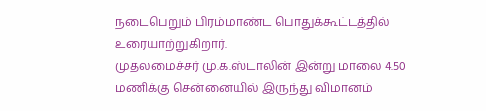நடைபெறும் பிரம்மாண்ட பொதுக்கூட்டத்தில் உரையாற்றுகிறார்.
முதலமைச்சர் மு.க.ஸ்டாலின் இன்று மாலை 4.50 மணிக்கு சென்னையில் இருந்து விமானம்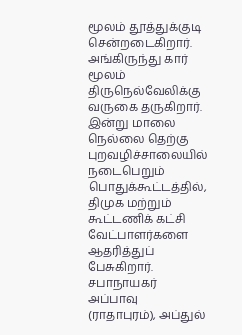மூலம் தூத்துக்குடி சென்றடைகிறார். அங்கிருந்து கார் மூலம் திருநெல்வேலிக்கு வருகை தருகிறார். இன்று மாலை நெல்லை தெற்கு புறவழிச்சாலையில் நடைபெறும் பொதுக்கூட்டத்தில், திமுக மற்றும் கூட்டணிக் கட்சி வேட்பாளர்களை ஆதரித்துப் பேசுகிறார்.
சபாநாயகர் அப்பாவு (ராதாபுரம்), அப்துல்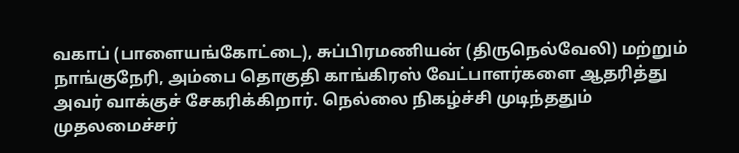வகாப் (பாளையங்கோட்டை), சுப்பிரமணியன் (திருநெல்வேலி) மற்றும் நாங்குநேரி, அம்பை தொகுதி காங்கிரஸ் வேட்பாளர்களை ஆதரித்து அவர் வாக்குச் சேகரிக்கிறார். நெல்லை நிகழ்ச்சி முடிந்ததும் முதலமைச்சர்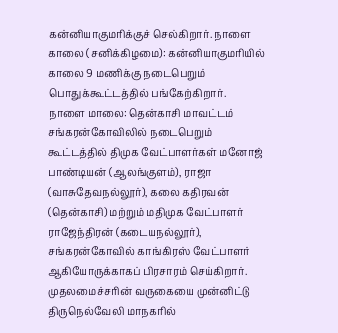கன்னியாகுமரிக்குச் செல்கிறார். நாளை காலை (சனிக்கிழமை): கன்னியாகுமரியில் காலை 9 மணிக்கு நடைபெறும் பொதுக்கூட்டத்தில் பங்கேற்கிறார்.
நாளை மாலை: தென்காசி மாவட்டம் சங்கரன்கோவிலில் நடைபெறும் கூட்டத்தில் திமுக வேட்பாளர்கள் மனோஜ் பாண்டியன் (ஆலங்குளம்), ராஜா (வாசுதேவநல்லூர்), கலை கதிரவன் (தென்காசி) மற்றும் மதிமுக வேட்பாளர் ராஜேந்திரன் (கடையநல்லூர்), சங்கரன்கோவில் காங்கிரஸ் வேட்பாளர் ஆகியோருக்காகப் பிரசாரம் செய்கிறார்.
முதலமைச்சரின் வருகையை முன்னிட்டு திருநெல்வேலி மாநகரில்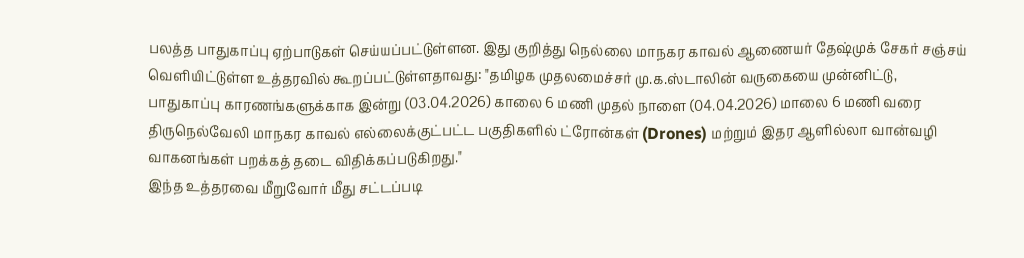பலத்த பாதுகாப்பு ஏற்பாடுகள் செய்யப்பட்டுள்ளன. இது குறித்து நெல்லை மாநகர காவல் ஆணையர் தேஷ்முக் சேகர் சஞ்சய் வெளியிட்டுள்ள உத்தரவில் கூறப்பட்டுள்ளதாவது: "தமிழக முதலமைச்சர் மு.க.ஸ்டாலின் வருகையை முன்னிட்டு, பாதுகாப்பு காரணங்களுக்காக இன்று (03.04.2026) காலை 6 மணி முதல் நாளை (04.04.2026) மாலை 6 மணி வரை திருநெல்வேலி மாநகர காவல் எல்லைக்குட்பட்ட பகுதிகளில் ட்ரோன்கள் (Drones) மற்றும் இதர ஆளில்லா வான்வழி வாகனங்கள் பறக்கத் தடை விதிக்கப்படுகிறது."
இந்த உத்தரவை மீறுவோர் மீது சட்டப்படி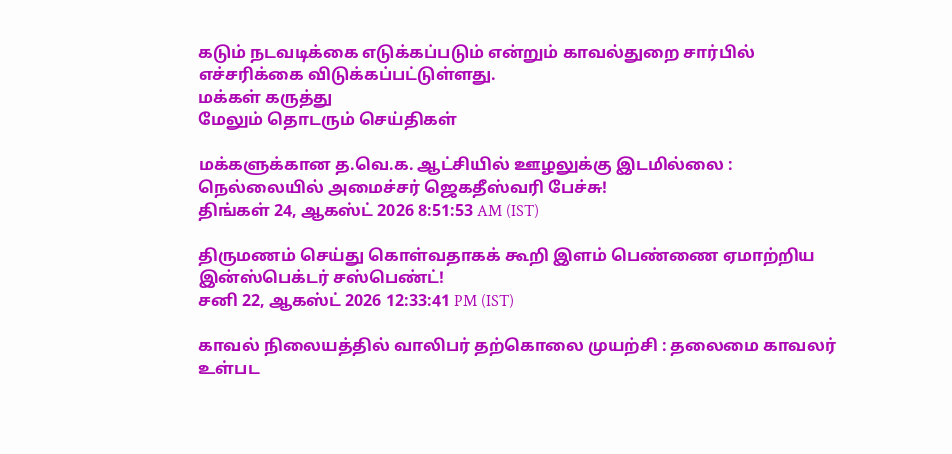கடும் நடவடிக்கை எடுக்கப்படும் என்றும் காவல்துறை சார்பில் எச்சரிக்கை விடுக்கப்பட்டுள்ளது.
மக்கள் கருத்து
மேலும் தொடரும் செய்திகள்

மக்களுக்கான த.வெ.க. ஆட்சியில் ஊழலுக்கு இடமில்லை : நெல்லையில் அமைச்சர் ஜெகதீஸ்வரி பேச்சு!
திங்கள் 24, ஆகஸ்ட் 2026 8:51:53 AM (IST)

திருமணம் செய்து கொள்வதாகக் கூறி இளம் பெண்ணை ஏமாற்றிய இன்ஸ்பெக்டர் சஸ்பெண்ட்!
சனி 22, ஆகஸ்ட் 2026 12:33:41 PM (IST)

காவல் நிலையத்தில் வாலிபர் தற்கொலை முயற்சி : தலைமை காவலர் உள்பட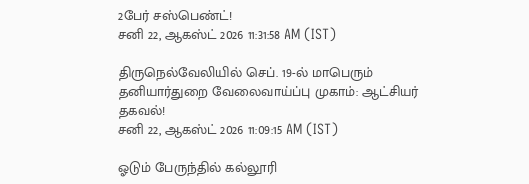2பேர் சஸ்பெண்ட்!
சனி 22, ஆகஸ்ட் 2026 11:31:58 AM (IST)

திருநெல்வேலியில் செப். 19-ல் மாபெரும் தனியார்துறை வேலைவாய்ப்பு முகாம்: ஆட்சியர் தகவல்!
சனி 22, ஆகஸ்ட் 2026 11:09:15 AM (IST)

ஓடும் பேருந்தில் கல்லூரி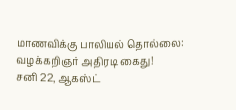மாணவிக்கு பாலியல் தொல்லை: வழக்கறிஞர் அதிரடி கைது!
சனி 22, ஆகஸ்ட்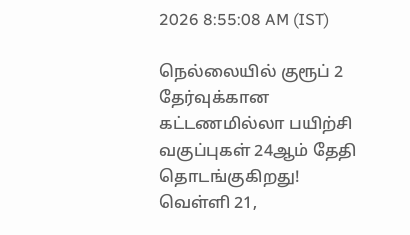2026 8:55:08 AM (IST)

நெல்லையில் குரூப் 2 தேர்வுக்கான கட்டணமில்லா பயிற்சி வகுப்புகள் 24ஆம் தேதி தொடங்குகிறது!
வெள்ளி 21,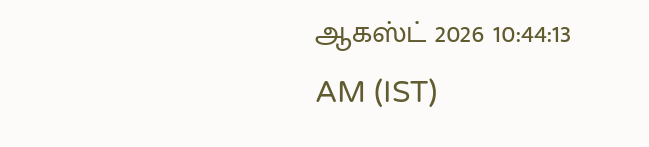ஆகஸ்ட் 2026 10:44:13 AM (IST)